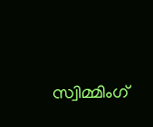സ്വിമ്മിംഗ്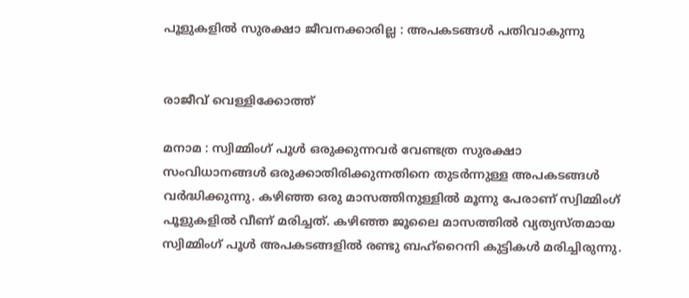പൂളുകളിൽ സുരക്ഷാ ജീവനക്കാരില്ല : അപകടങ്ങൾ പതിവാകുന്നു


രാജീവ് വെള്ളിക്കോത്ത്

മനാമ : സ്വിമ്മിംഗ് പൂൾ ഒരുക്കുന്നവർ വേണ്ടത്ര സുരക്ഷാ സംവിധാനങ്ങൾ ഒരുക്കാതിരിക്കുന്നതിനെ തുടർന്നുള്ള അപകടങ്ങൾ വർദ്ധിക്കുന്നു. കഴിഞ്ഞ ഒരു മാസത്തിനുള്ളിൽ മൂന്നു പേരാണ് സ്വിമ്മിംഗ് പൂളുകളിൽ വീണ് മരിച്ചത്. കഴിഞ്ഞ ജൂലൈ മാസത്തിൽ വ്യത്യസ്തമായ സ്വിമ്മിംഗ് പൂൾ അപകടങ്ങളിൽ രണ്ടു ബഹ്‌റൈനി കുട്ടികൾ മരിച്ചിരുന്നു.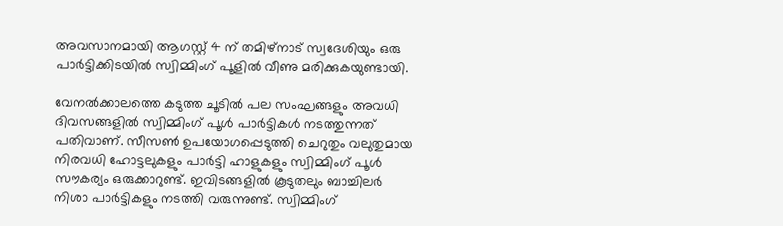അവസാനമായി ആഗസ്റ്റ് 4 ന് തമിഴ്നാട് സ്വദേശിയും ഒരു പാർട്ടിക്കിടയിൽ സ്വിമ്മിംഗ് പൂളിൽ വീണു മരിക്കുകയുണ്ടായി.

വേനൽക്കാലത്തെ കടുത്ത ചൂടിൽ പല സംഘങ്ങളും അവധി ദിവസങ്ങളിൽ സ്വിമ്മിംഗ് പൂൾ പാർട്ടികൾ നടത്തുന്നത് പതിവാണ്. സീസൺ ഉപയോഗപ്പെടുത്തി ചെറുതും വലുതുമായ നിരവധി ഹോട്ടലുകളും പാർട്ടി ഹാളുകളും സ്വിമ്മിംഗ് പൂൾ സൗകര്യം ഒരുക്കാറുണ്ട്. ഇവിടങ്ങളിൽ കൂടുതലും ബാച്ചിലർ നിശാ പാർട്ടികളും നടത്തി വരുന്നുണ്ട്. സ്വിമ്മിംഗ്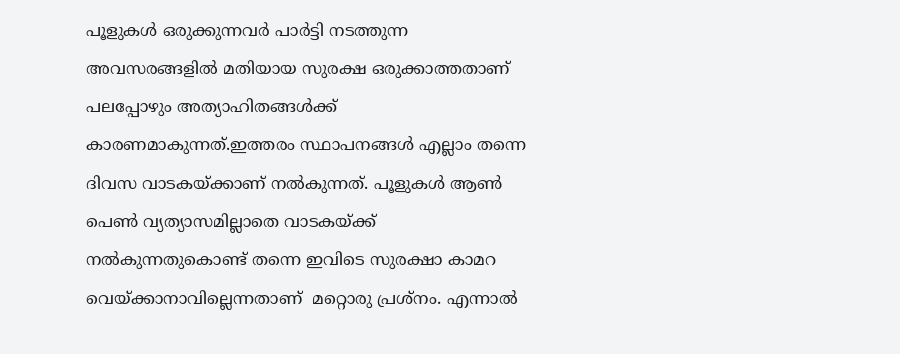പൂളുകൾ ഒരുക്കുന്നവർ പാർട്ടി നടത്തുന്ന അവസരങ്ങളിൽ മതിയായ സുരക്ഷ ഒരുക്കാത്തതാണ് പലപ്പോഴും അത്യാഹിതങ്ങൾക്ക് കാരണമാകുന്നത്.ഇത്തരം സ്ഥാപനങ്ങൾ എല്ലാം തന്നെ ദിവസ വാടകയ്ക്കാണ് നൽകുന്നത്. പൂളുകൾ ആൺ പെൺ വ്യത്യാസമില്ലാതെ വാടകയ്ക്ക് നൽകുന്നതുകൊണ്ട് തന്നെ ഇവിടെ സുരക്ഷാ കാമറ വെയ്ക്കാനാവില്ലെന്നതാണ്  മറ്റൊരു പ്രശ്നം. എന്നാൽ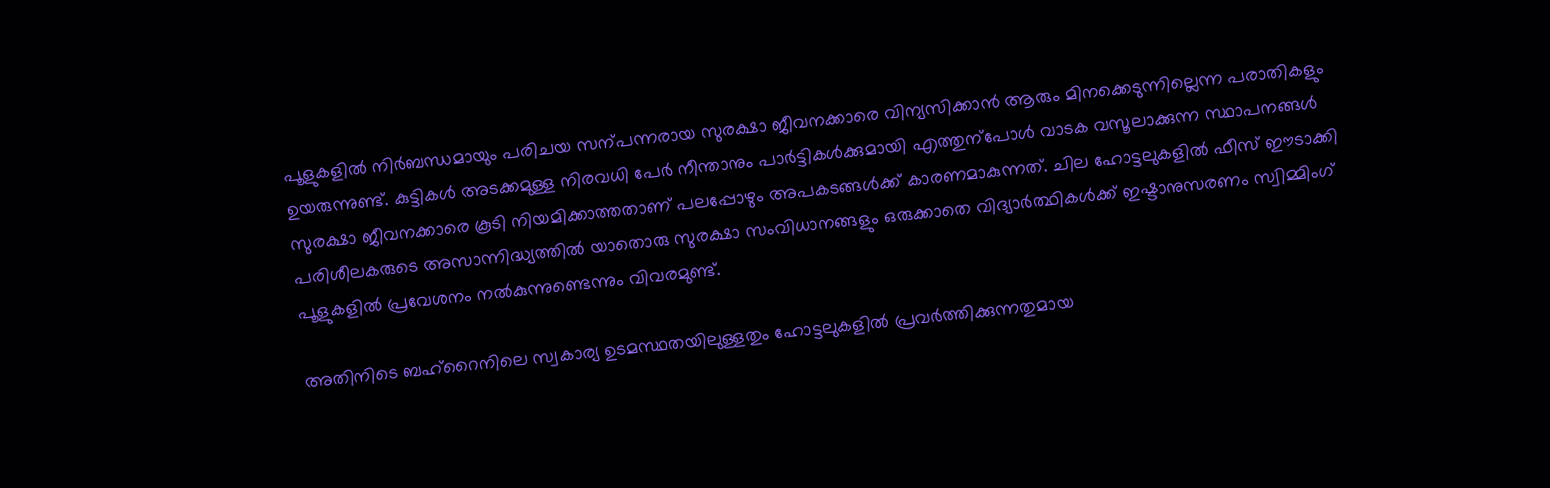പൂളുകളിൽ നിർബന്ധമായും പരിചയ സന്പന്നരായ സുരക്ഷാ ജീവനക്കാരെ വിന്യസിക്കാൻ ആരും മിനക്കെടുന്നില്ലെന്ന പരാതികളും ഉയരുന്നുണ്ട്. കുട്ടികൾ അടക്കമുള്ള നിരവധി പേർ നീന്താനും പാർട്ടികൾക്കുമായി എത്തുന്പോൾ വാടക വസൂലാക്കുന്ന സ്ഥാപനങ്ങൾ സുരക്ഷാ ജീവനക്കാരെ കൂടി നിയമിക്കാത്തതാണ് പലപ്പോഴും അപകടങ്ങൾക്ക് കാരണമാകുന്നത്. ചില ഹോട്ടലുകളിൽ ഫീസ് ഈടാക്കി പരിശീലകരുടെ അസാന്നിദ്ധ്യത്തിൽ‍ യാതൊരു സുരക്ഷാ സംവിധാനങ്ങളും ഒരുക്കാതെ വിദ്യാർത്ഥികൾക്ക് ഇഷ്ടാനുസരണം സ്വിമ്മിംഗ് പൂളുകളിൽ‍ പ്രവേശനം നൽകുന്നുണ്ടെന്നും വിവരമുണ്ട്.

അതിനിടെ ബഹ്‌റൈനിലെ സ്വകാര്യ ഉടമസ്ഥതയിലുള്ളതും ഹോട്ടലുകളിൽ പ്രവർത്തിക്കുന്നതുമായ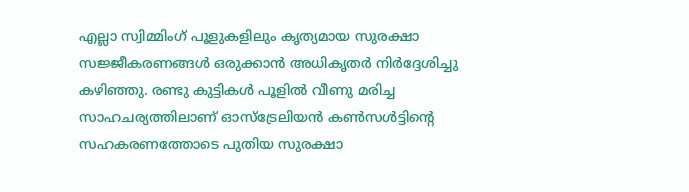എല്ലാ സ്വിമ്മിംഗ് പൂളുകളിലും കൃത്യമായ സുരക്ഷാ സജ്ജീകരണങ്ങൾ ഒരുക്കാൻ അധികൃതർ നിർദ്ദേശിച്ചു കഴിഞ്ഞു. രണ്ടു കുട്ടികൾ പൂളിൽ വീണു മരിച്ച സാഹചര്യത്തിലാണ് ഓസ്‌ട്രേലിയൻ കൺസൾട്ടിന്റെ സഹകരണത്തോടെ പുതിയ സുരക്ഷാ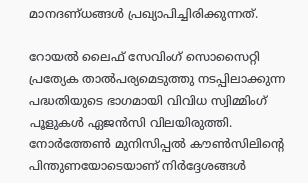മാനദണ്ധങ്ങൾ പ്രഖ്യാപിച്ചിരിക്കുന്നത്.

റോയൽ ലൈഫ് സേവിംഗ് സൊസൈറ്റി പ്രത്യേക താൽപര്യമെടുത്തു നടപ്പിലാക്കുന്ന പദ്ധതിയുടെ ഭാഗമായി വിവിധ സ്വിമ്മിംഗ് പൂളുകൾ ഏജൻസി വിലയിരുത്തി. നോർത്തേൺ മുനിസിപ്പൽ കൗൺസിലിന്റെ പിന്തുണയോടെയാണ് നിർദ്ദേശങ്ങൾ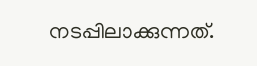നടപ്പിലാക്കുന്നത്.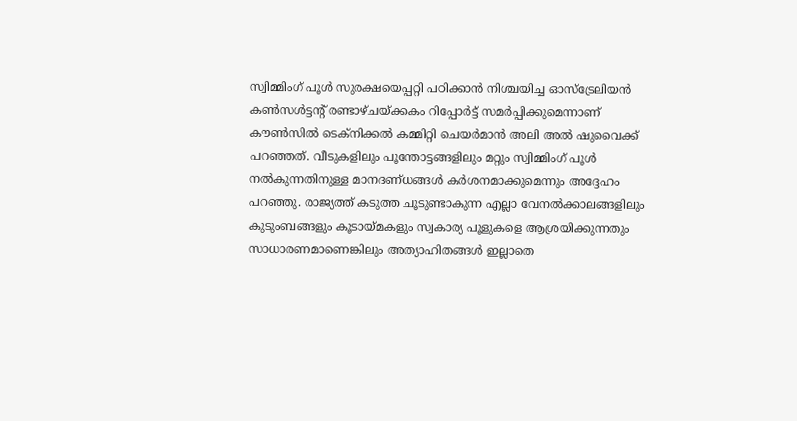സ്വിമ്മിംഗ് പൂൾ സുരക്ഷയെപ്പറ്റി പഠിക്കാൻ നിശ്ചയിച്ച ഓസ്‌ട്രേലിയൻ കൺസൾട്ടൻ്റ് രണ്ടാഴ്ചയ്ക്കകം റിപ്പോർട്ട് സമർപ്പിക്കുമെന്നാണ് കൗൺസിൽ ടെക്നിക്കൽ കമ്മിറ്റി ചെയർമാൻ അലി അൽ ഷുവൈക്ക് പറഞ്ഞത്. വീടുകളിലും പൂന്തോട്ടങ്ങളിലും മറ്റും സ്വിമ്മിംഗ് പൂൾ നൽകുന്നതിനുള്ള മാനദണ്ധങ്ങൾ കർശനമാക്കുമെന്നും അദ്ദേഹം പറഞ്ഞു. രാജ്യത്ത് കടുത്ത ചൂടുണ്ടാകുന്ന എല്ലാ വേനൽക്കാലങ്ങളിലും കുടുംബങ്ങളും കൂടായ്മകളും സ്വകാര്യ പൂളുകളെ ആശ്രയിക്കുന്നതും സാധാരണമാണെങ്കിലും അത്യാഹിതങ്ങൾ ഇല്ലാതെ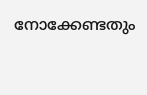നോക്കേണ്ടതും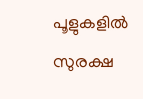പൂളുകളിൽ സുരക്ഷ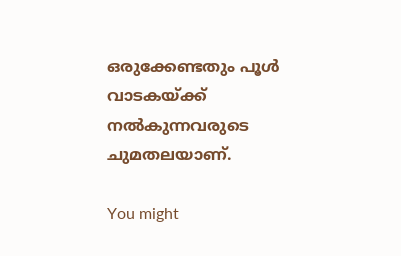ഒരുക്കേണ്ടതും പൂൾ വാടകയ്ക്ക് നൽകുന്നവരുടെ ചുമതലയാണ്.

You might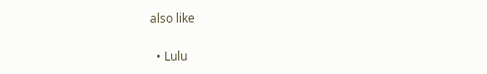also like

  • Lulu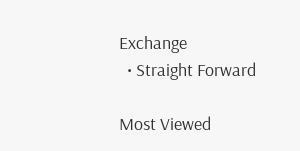Exchange
  • Straight Forward

Most Viewed